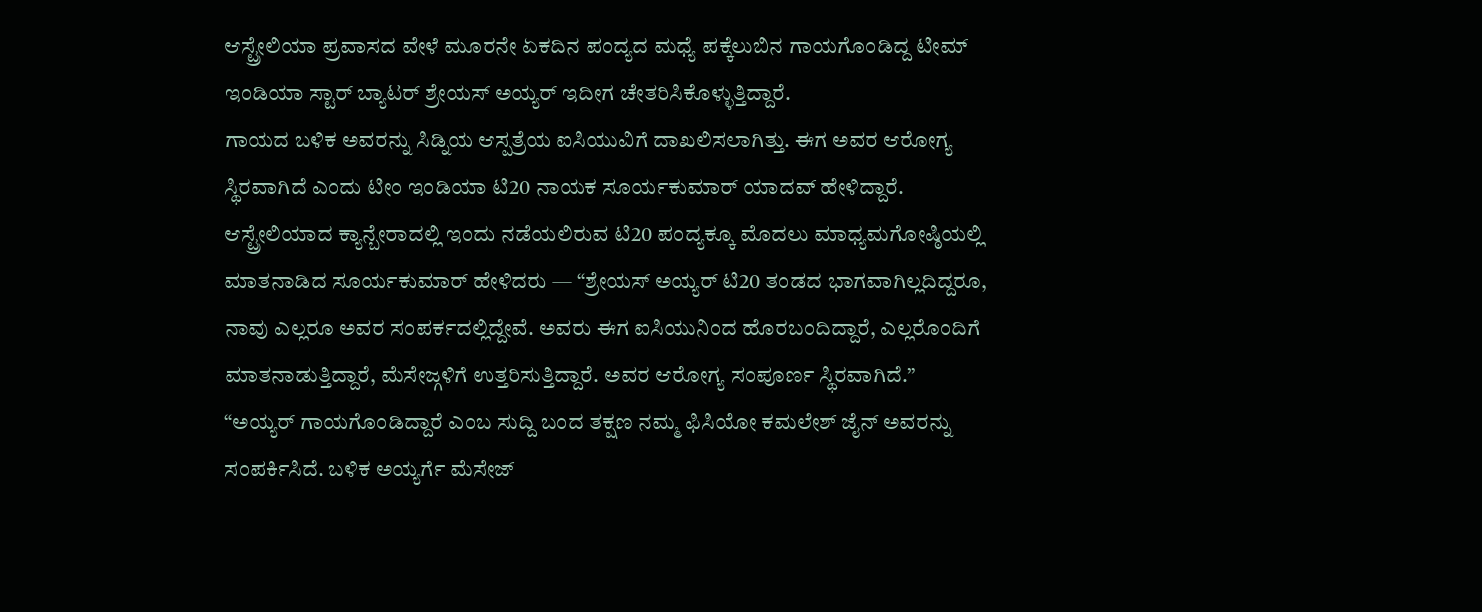ಆಸ್ಟ್ರೇಲಿಯಾ ಪ್ರವಾಸದ ವೇಳೆ ಮೂರನೇ ಏಕದಿನ ಪಂದ್ಯದ ಮಧ್ಯೆ ಪಕ್ಕೆಲುಬಿನ ಗಾಯಗೊಂಡಿದ್ದ ಟೀಮ್ ಇಂಡಿಯಾ ಸ್ಟಾರ್ ಬ್ಯಾಟರ್ ಶ್ರೇಯಸ್ ಅಯ್ಯರ್ ಇದೀಗ ಚೇತರಿಸಿಕೊಳ್ಳುತ್ತಿದ್ದಾರೆ.
ಗಾಯದ ಬಳಿಕ ಅವರನ್ನು ಸಿಡ್ನಿಯ ಆಸ್ಪತ್ರೆಯ ಐಸಿಯುವಿಗೆ ದಾಖಲಿಸಲಾಗಿತ್ತು. ಈಗ ಅವರ ಆರೋಗ್ಯ ಸ್ಥಿರವಾಗಿದೆ ಎಂದು ಟೀಂ ಇಂಡಿಯಾ ಟಿ20 ನಾಯಕ ಸೂರ್ಯಕುಮಾರ್ ಯಾದವ್ ಹೇಳಿದ್ದಾರೆ.
ಆಸ್ಟ್ರೇಲಿಯಾದ ಕ್ಯಾನ್ಬೇರಾದಲ್ಲಿ ಇಂದು ನಡೆಯಲಿರುವ ಟಿ20 ಪಂದ್ಯಕ್ಕೂ ಮೊದಲು ಮಾಧ್ಯಮಗೋಷ್ಠಿಯಲ್ಲಿ ಮಾತನಾಡಿದ ಸೂರ್ಯಕುಮಾರ್ ಹೇಳಿದರು — “ಶ್ರೇಯಸ್ ಅಯ್ಯರ್ ಟಿ20 ತಂಡದ ಭಾಗವಾಗಿಲ್ಲದಿದ್ದರೂ, ನಾವು ಎಲ್ಲರೂ ಅವರ ಸಂಪರ್ಕದಲ್ಲಿದ್ದೇವೆ. ಅವರು ಈಗ ಐಸಿಯುನಿಂದ ಹೊರಬಂದಿದ್ದಾರೆ, ಎಲ್ಲರೊಂದಿಗೆ ಮಾತನಾಡುತ್ತಿದ್ದಾರೆ, ಮೆಸೇಜ್ಗಳಿಗೆ ಉತ್ತರಿಸುತ್ತಿದ್ದಾರೆ. ಅವರ ಆರೋಗ್ಯ ಸಂಪೂರ್ಣ ಸ್ಥಿರವಾಗಿದೆ.”
“ಅಯ್ಯರ್ ಗಾಯಗೊಂಡಿದ್ದಾರೆ ಎಂಬ ಸುದ್ದಿ ಬಂದ ತಕ್ಷಣ ನಮ್ಮ ಫಿಸಿಯೋ ಕಮಲೇಶ್ ಜೈನ್ ಅವರನ್ನು ಸಂಪರ್ಕಿಸಿದೆ. ಬಳಿಕ ಅಯ್ಯರ್ಗೆ ಮೆಸೇಜ್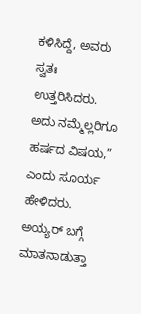ಕಳಿಸಿದ್ದೆ, ಅವರು ಸ್ವತಃ ಉತ್ತರಿಸಿದರು. ಅದು ನಮ್ಮೆಲ್ಲರಿಗೂ ಹರ್ಷದ ವಿಷಯ,” ಎಂದು ಸೂರ್ಯ ಹೇಳಿದರು.
ಅಯ್ಯರ್ ಬಗ್ಗೆ ಮಾತನಾಡುತ್ತಾ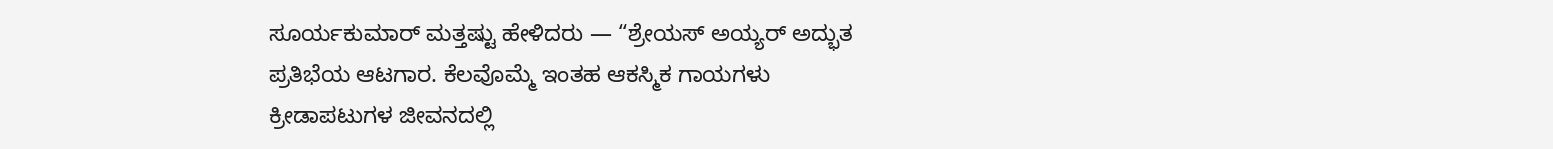ಸೂರ್ಯಕುಮಾರ್ ಮತ್ತಷ್ಟು ಹೇಳಿದರು — “ಶ್ರೇಯಸ್ ಅಯ್ಯರ್ ಅದ್ಭುತ ಪ್ರತಿಭೆಯ ಆಟಗಾರ. ಕೆಲವೊಮ್ಮೆ ಇಂತಹ ಆಕಸ್ಮಿಕ ಗಾಯಗಳು ಕ್ರೀಡಾಪಟುಗಳ ಜೀವನದಲ್ಲಿ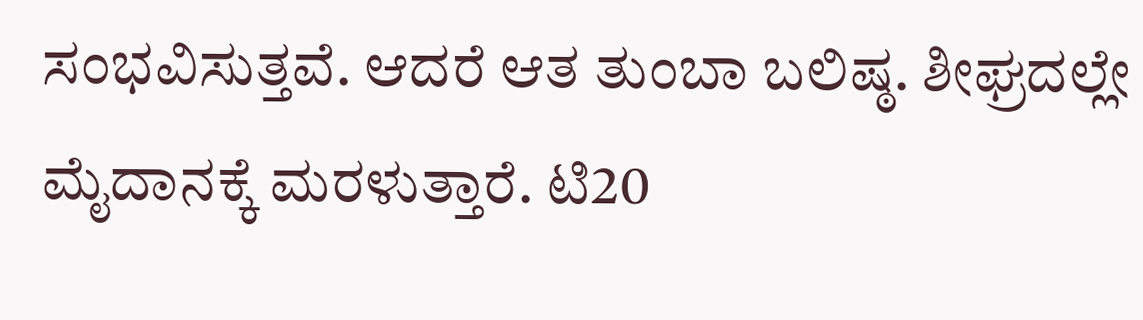ಸಂಭವಿಸುತ್ತವೆ. ಆದರೆ ಆತ ತುಂಬಾ ಬಲಿಷ್ಠ. ಶೀಘ್ರದಲ್ಲೇ ಮೈದಾನಕ್ಕೆ ಮರಳುತ್ತಾರೆ. ಟಿ20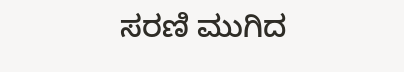ಸರಣಿ ಮುಗಿದ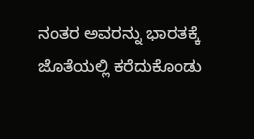ನಂತರ ಅವರನ್ನು ಭಾರತಕ್ಕೆ ಜೊತೆಯಲ್ಲಿ ಕರೆದುಕೊಂಡು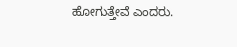ಹೋಗುತ್ತೇವೆ ಎಂದರು.